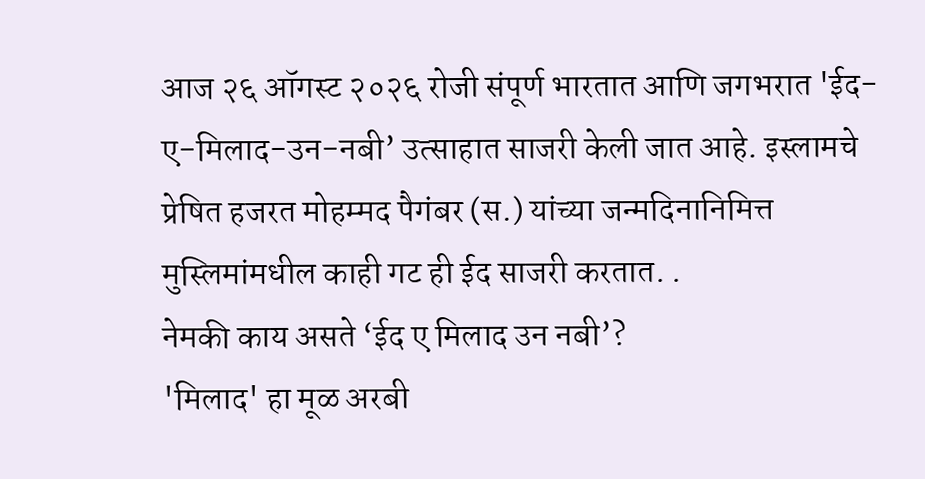आज २६ ऑगस्ट २०२६ रोजी संपूर्ण भारतात आणि जगभरात 'ईद-ए-मिलाद-उन-नबी’ उत्साहात साजरी केली जात आहे. इस्लामचे प्रेषित हजरत मोहम्मद पैगंबर (स.) यांच्या जन्मदिनानिमित्त मुस्लिमांमधील काही गट ही ईद साजरी करतात. .
नेमकी काय असते ‘ईद ए मिलाद उन नबी’?
'मिलाद' हा मूळ अरबी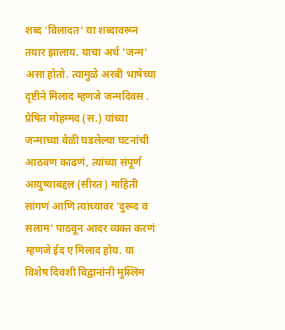शब्द 'विलादत' या शब्दावरून तयार झालाय. याचा अर्थ 'जन्म' असा होतो. त्यामुळे अरबी भाषेच्या दृष्टीने मिलाद म्हणजे जन्मदिवस . प्रेषित मोहम्मद (स.) यांच्या जन्माच्या वेळी घडलेल्या घटनांची आठवण काढणं, त्यांच्या संपूर्ण आयुष्याबद्दल (सीरत) माहिती सांगणं आणि त्यांच्यावर 'दुरूद व सलाम' पाठवून आदर व्यक्त करणं म्हणजे ईद ए मिलाद होय. या विशेष दिवशी विद्वानांनी मुस्लिम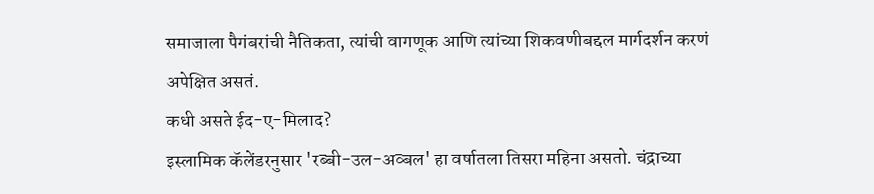समाजाला पैगंबरांची नैतिकता, त्यांची वागणूक आणि त्यांच्या शिकवणीबद्दल मार्गदर्शन करणं अपेक्षित असतं.
कधी असते ईद-ए-मिलाद?
इस्लामिक कॅलेंडरनुसार 'रब्बी-उल-अव्बल' हा वर्षातला तिसरा महिना असतो. चंद्राच्या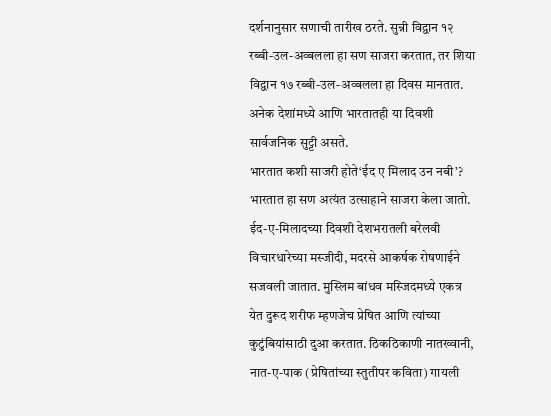दर्शनानुसार सणाची तारीख ठरते. सुन्नी विद्वान १२ रब्बी-उल-अव्बलला हा सण साजरा करतात, तर शिया विद्वान १७ रब्बी-उल-अव्बलला हा दिवस मानतात. अनेक देशांमध्ये आणि भारतातही या दिवशी सार्वजनिक सुट्टी असते.
भारतात कशी साजरी होते‘ईद ए मिलाद उन नबी’?
भारतात हा सण अत्यंत उत्साहाने साजरा केला जातो. ईद-ए-मिलादच्या दिवशी देशभरातली बरेलवी विचारधारेच्या मस्जीदी, मदरसे आकर्षक रोषणाईने सजवली जातात. मुस्लिम बांधव मस्जिदमध्ये एकत्र येत दुरूद शरीफ म्हणजेच प्रेषित आणि त्यांच्या कुटुंबियांसाठी दुआ करतात. ठिकठिकाणी नातख्वानी, नात-ए-पाक (प्रेषितांच्या स्तुतीपर कविता) गायली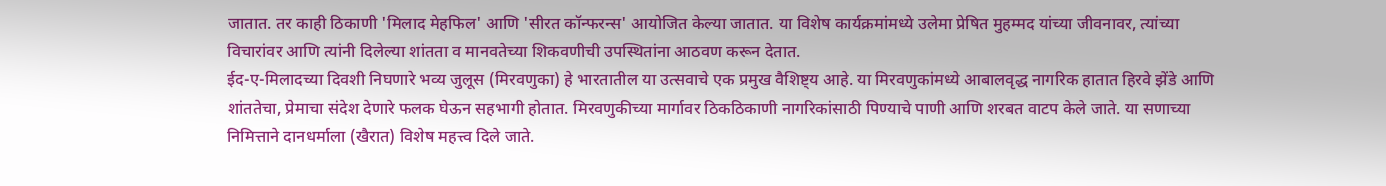जातात. तर काही ठिकाणी 'मिलाद मेहफिल' आणि 'सीरत कॉन्फरन्स' आयोजित केल्या जातात. या विशेष कार्यक्रमांमध्ये उलेमा प्रेषित मुहम्मद यांच्या जीवनावर, त्यांच्या विचारांवर आणि त्यांनी दिलेल्या शांतता व मानवतेच्या शिकवणीची उपस्थितांना आठवण करून देतात.
ईद-ए-मिलादच्या दिवशी निघणारे भव्य जुलूस (मिरवणुका) हे भारतातील या उत्सवाचे एक प्रमुख वैशिष्ट्य आहे. या मिरवणुकांमध्ये आबालवृद्ध नागरिक हातात हिरवे झेंडे आणि शांततेचा, प्रेमाचा संदेश देणारे फलक घेऊन सहभागी होतात. मिरवणुकीच्या मार्गावर ठिकठिकाणी नागरिकांसाठी पिण्याचे पाणी आणि शरबत वाटप केले जाते. या सणाच्या निमित्ताने दानधर्माला (खैरात) विशेष महत्त्व दिले जाते.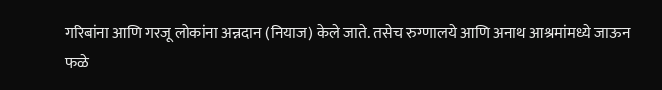गरिबांना आणि गरजू लोकांना अन्नदान (नियाज) केले जाते. तसेच रुग्णालये आणि अनाथ आश्रमांमध्ये जाऊन फळे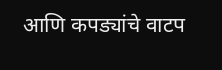आणि कपड्यांचे वाटप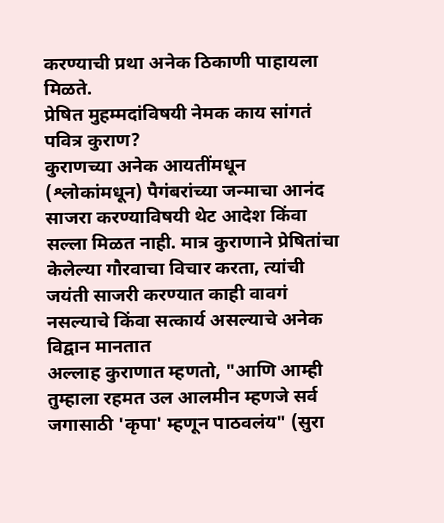करण्याची प्रथा अनेक ठिकाणी पाहायला मिळते.
प्रेषित मुहम्मदांविषयी नेमक काय सांगतं पवित्र कुराण?
कुराणच्या अनेक आयतींमधून (श्लोकांमधून) पैगंबरांच्या जन्माचा आनंद साजरा करण्याविषयी थेट आदेश किंवा सल्ला मिळत नाही. मात्र कुराणाने प्रेषितांचा केलेल्या गौरवाचा विचार करता, त्यांची जयंती साजरी करण्यात काही वावगं नसल्याचे किंवा सत्कार्य असल्याचे अनेक विद्वान मानतात
अल्लाह कुराणात म्हणतो, "आणि आम्ही तुम्हाला रहमत उल आलमीन म्हणजे सर्व जगासाठी 'कृपा' म्हणून पाठवलंय" (सुरा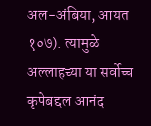अल-अंबिया, आयत १०७). त्यामुळे अल्लाहच्या या सर्वोच्च कृपेबद्दल आनंद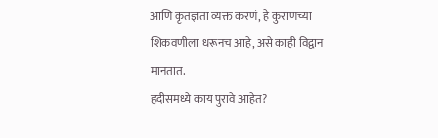आणि कृतज्ञता व्यक्त करणं, हे कुराणच्या शिकवणीला धरूनच आहे, असे काही विद्वान मानतात.
हदीसमध्ये काय पुरावे आहेत?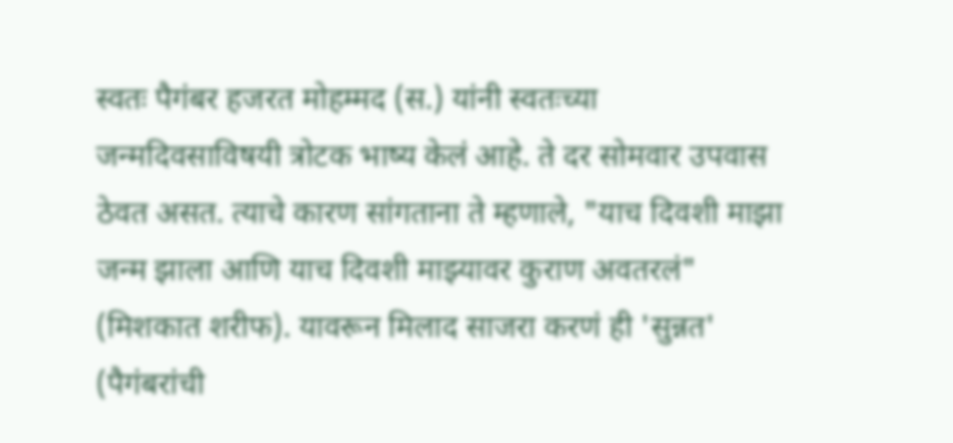स्वतः पैगंबर हजरत मोहम्मद (स.) यांनी स्वतःच्या जन्मदिवसाविषयी त्रोटक भाष्य केलं आहे. ते दर सोमवार उपवास ठेवत असत. त्याचे कारण सांगताना ते म्हणाले, "याच दिवशी माझा जन्म झाला आणि याच दिवशी माझ्यावर कुराण अवतरलं" (मिशकात शरीफ). यावरून मिलाद साजरा करणं ही 'सुन्नत' (पैगंबरांची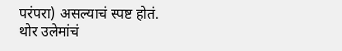परंपरा) असल्याचं स्पष्ट होतं.
थोर उलेमांचं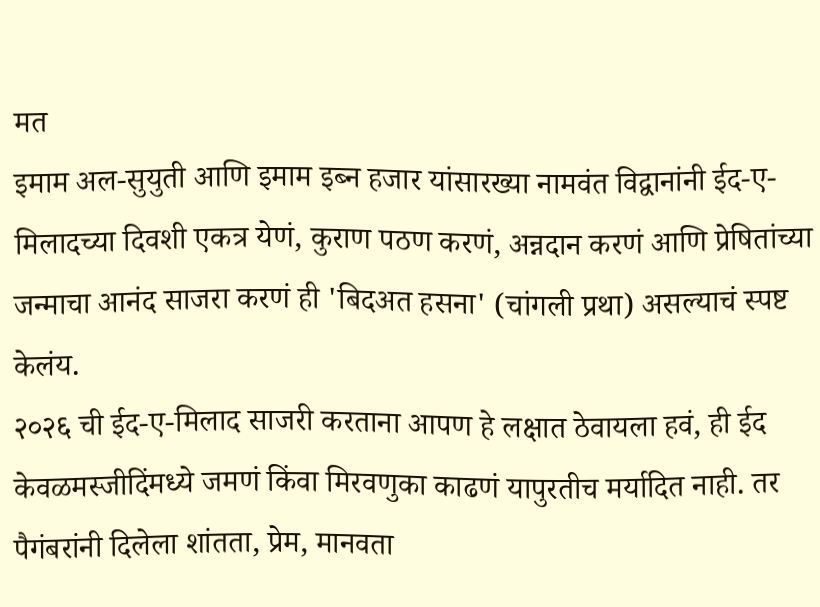मत
इमाम अल-सुयुती आणि इमाम इब्न हजार यांसारख्या नामवंत विद्वानांनी ईद-ए-मिलादच्या दिवशी एकत्र येणं, कुराण पठण करणं, अन्नदान करणं आणि प्रेषितांच्या जन्माचा आनंद साजरा करणं ही 'बिदअत हसना' (चांगली प्रथा) असल्याचं स्पष्ट केलंय.
२०२६ ची ईद-ए-मिलाद साजरी करताना आपण हे लक्षात ठेवायला हवं, ही ईद केवळमस्जीदिंमध्ये जमणं किंवा मिरवणुका काढणं यापुरतीच मर्यादित नाही. तर पैगंबरांनी दिलेला शांतता, प्रेम, मानवता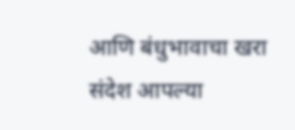आणि बंधुभावाचा खरा संदेश आपल्या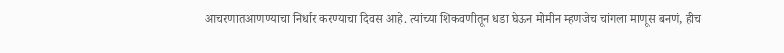आचरणातआणण्याचा निर्धार करण्याचा दिवस आहे. त्यांच्या शिकवणीतून धडा घेऊन मोमीन म्हणजेच चांगला माणूस बनणं, हीच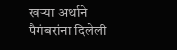खऱ्या अर्थाने पैगंबरांना दिलेली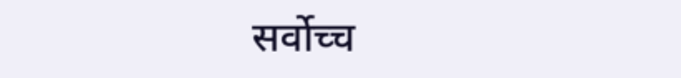सर्वोच्च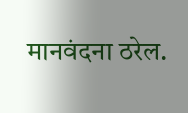मानवंदना ठरेल.